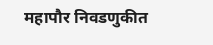महापौर निवडणुकीत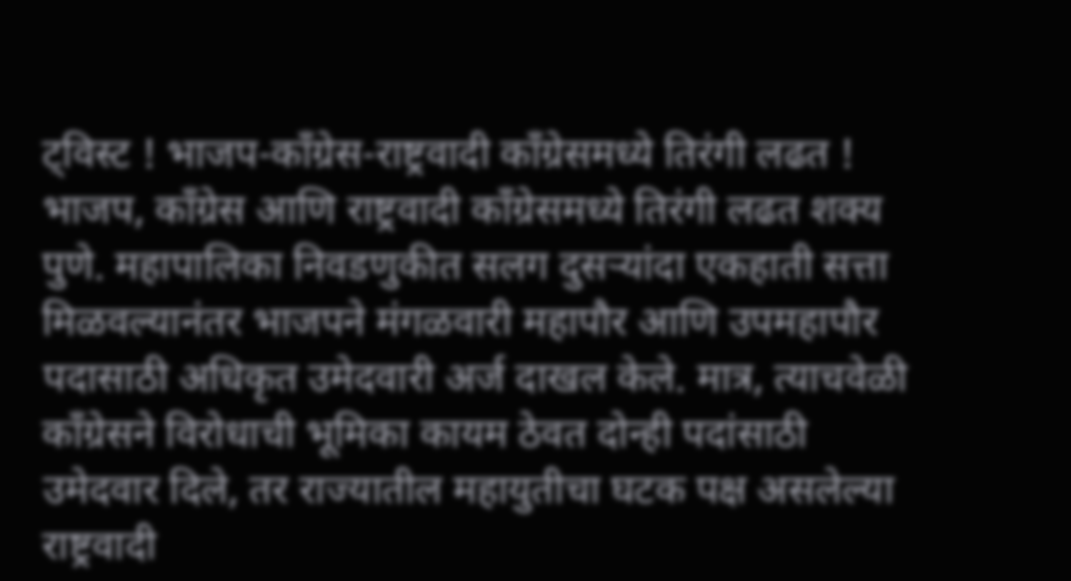ट्विस्ट ! भाजप-काँग्रेस-राष्ट्रवादी काँग्रेसमध्ये तिरंगी लढत !
भाजप, काँग्रेस आणि राष्ट्रवादी काँग्रेसमध्ये तिरंगी लढत शक्य
पुणे. महापालिका निवडणुकीत सलग दुसऱ्यांदा एकहाती सत्ता मिळवल्यानंतर भाजपने मंगळवारी महापौर आणि उपमहापौर पदासाठी अधिकृत उमेदवारी अर्ज दाखल केले. मात्र, त्याचवेळी काँग्रेसने विरोधाची भूमिका कायम ठेवत दोन्ही पदांसाठी उमेदवार दिले, तर राज्यातील महायुतीचा घटक पक्ष असलेल्या राष्ट्रवादी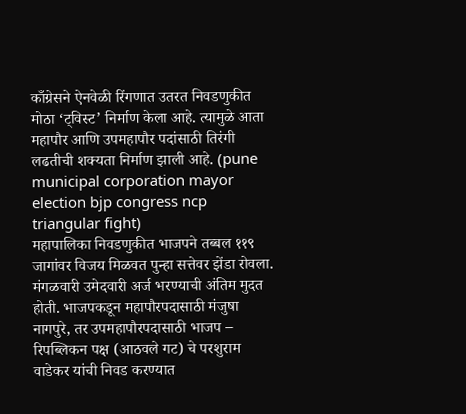काँग्रेसने ऐनवेळी रिंगणात उतरत निवडणुकीत मोठा ‘ट्विस्ट’ निर्माण केला आहे. त्यामुळे आता महापौर आणि उपमहापौर पदांसाठी तिरंगी लढतीची शक्यता निर्माण झाली आहे. (pune municipal corporation mayor election bjp congress ncp triangular fight)
महापालिका निवडणुकीत भाजपने तब्बल ११९ जागांवर विजय मिळवत पुन्हा सत्तेवर झेंडा रोवला. मंगळवारी उमेदवारी अर्ज भरण्याची अंतिम मुदत होती. भाजपकडून महापौरपदासाठी मंजुषा नागपुरे, तर उपमहापौरपदासाठी भाजप – रिपब्लिकन पक्ष (आठवले गट) चे परशुराम वाडेकर यांची निवड करण्यात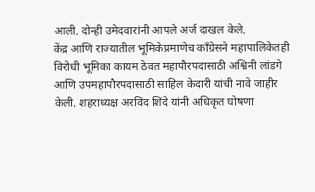आली. दोन्ही उमेदवारांनी आपले अर्ज दाखल केले.
केंद्र आणि राज्यातील भूमिकेप्रमाणेच काँग्रेसने महापालिकेतही विरोधी भूमिका कायम ठेवत महापौरपदासाठी अश्विनी लांडगे आणि उपमहापौरपदासाठी साहिल केदारी यांची नावे जाहीर केली. शहराध्यक्ष अरविंद शिंदे यांनी अधिकृत घोषणा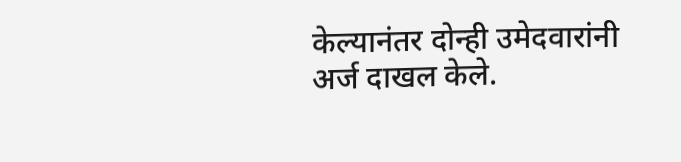केल्यानंतर दोन्ही उमेदवारांनी अर्ज दाखल केले.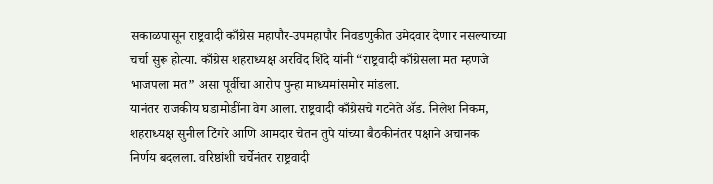सकाळपासून राष्ट्रवादी काँग्रेस महापौर-उपमहापौर निवडणुकीत उमेदवार देणार नसल्याच्या चर्चा सुरू होत्या. काँग्रेस शहराध्यक्ष अरविंद शिंदे यांनी “राष्ट्रवादी काँग्रेसला मत म्हणजे भाजपला मत” असा पूर्वीचा आरोप पुन्हा माध्यमांसमोर मांडला.
यानंतर राजकीय घडामोडींना वेग आला. राष्ट्रवादी काँग्रेसचे गटनेते ॲड. निलेश निकम, शहराध्यक्ष सुनील टिंगरे आणि आमदार चेतन तुपे यांच्या बैठकीनंतर पक्षाने अचानक निर्णय बदलला. वरिष्ठांशी चर्चेनंतर राष्ट्रवादी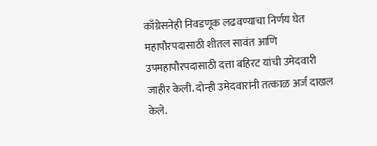काँग्रेसनेही निवडणूक लढवण्याचा निर्णय घेत महापौरपदासाठी शीतल सावंत आणि उपमहापौरपदासाठी दत्ता बहिरट यांची उमेदवारी जाहीर केली. दोन्ही उमेदवारांनी तत्काळ अर्ज दाखल केले.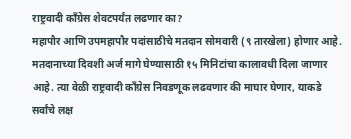राष्ट्रवादी काँग्रेस शेवटपर्यंत लढणार का?
महापौर आणि उपमहापौर पदांसाठीचे मतदान सोमवारी (९ तारखेला) होणार आहे. मतदानाच्या दिवशी अर्ज मागे घेण्यासाठी १५ मिनिटांचा कालावधी दिला जाणार आहे. त्या वेळी राष्ट्रवादी काँग्रेस निवडणूक लढवणार की माघार घेणार, याकडे सर्वांचे लक्ष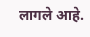लागले आहे.